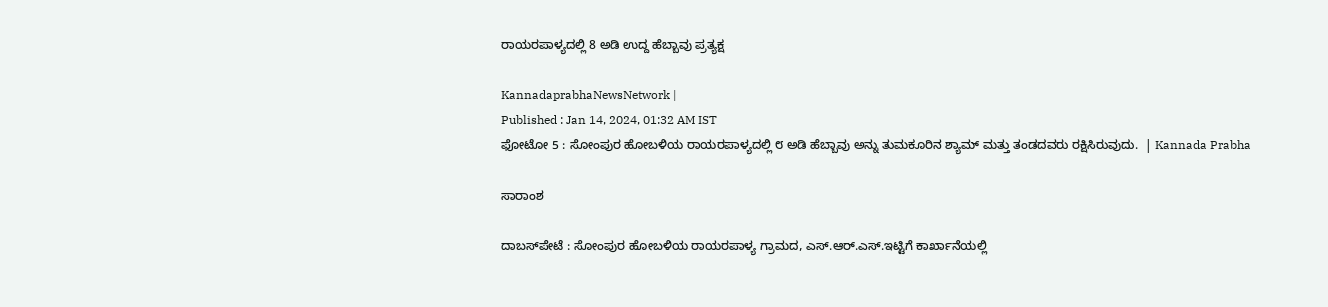ರಾಯರಪಾಳ್ಯದಲ್ಲಿ 8 ಅಡಿ ಉದ್ದ ಹೆಬ್ಬಾವು ಪ್ರತ್ಯಕ್ಷ

KannadaprabhaNewsNetwork |
Published : Jan 14, 2024, 01:32 AM IST
ಫೋಟೋ 5 : ಸೋಂಪುರ ಹೋಬಳಿಯ ರಾಯರಪಾಳ್ಯದಲ್ಲಿ ೮ ಅಡಿ ಹೆಬ್ಬಾವು ಅನ್ನು ತುಮಕೂರಿನ ಶ್ಯಾಮ್ ಮತ್ತು ತಂಡದವರು ರಕ್ಷಿಸಿರುವುದು.  | Kannada Prabha

ಸಾರಾಂಶ

ದಾಬಸ್‌ಪೇಟೆ : ಸೋಂಪುರ ಹೋಬಳಿಯ ರಾಯರಪಾಳ್ಯ ಗ್ರಾಮದ, ಎಸ್.ಆರ್.ಎಸ್.ಇಟ್ಟಿಗೆ ಕಾರ್ಖಾನೆಯಲ್ಲಿ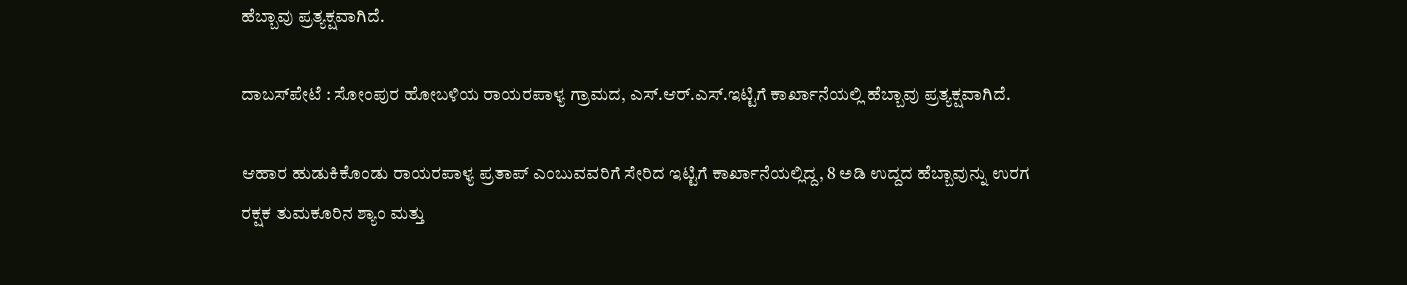ಹೆಬ್ಬಾವು ಪ್ರತ್ಯಕ್ಷವಾಗಿದೆ.

ದಾಬಸ್‌ಪೇಟೆ : ಸೋಂಪುರ ಹೋಬಳಿಯ ರಾಯರಪಾಳ್ಯ ಗ್ರಾಮದ, ಎಸ್.ಆರ್.ಎಸ್.ಇಟ್ಟಿಗೆ ಕಾರ್ಖಾನೆಯಲ್ಲಿ ಹೆಬ್ಬಾವು ಪ್ರತ್ಯಕ್ಷವಾಗಿದೆ.

ಆಹಾರ ಹುಡುಕಿಕೊಂಡು ರಾಯರಪಾಳ್ಯ ಪ್ರತಾಪ್ ಎಂಬುವವರಿಗೆ ಸೇರಿದ ಇಟ್ಟಿಗೆ ಕಾರ್ಖಾನೆಯಲ್ಲಿದ್ದ, 8 ಅಡಿ ಉದ್ದದ ಹೆಬ್ಬಾವುನ್ನು ಉರಗ ರಕ್ಷಕ ತುಮಕೂರಿನ ಶ್ಯಾಂ ಮತ್ತು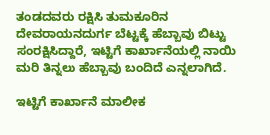ತಂಡದವರು ರಕ್ಷಿಸಿ ತುಮಕೂರಿನ ದೇವರಾಯನದುರ್ಗ ಬೆಟ್ಟಕ್ಕೆ ಹೆಬ್ಬಾವು ಬಿಟ್ಟು ಸಂರಕ್ಷಿಸಿದ್ದಾರೆ, ಇಟ್ಟಿಗೆ ಕಾರ್ಖಾನೆಯಲ್ಲಿ ನಾಯಿ ಮರಿ ತಿನ್ನಲು ಹೆಬ್ಬಾವು ಬಂದಿದೆ ಎನ್ನಲಾಗಿದೆ.

ಇಟ್ಟಿಗೆ ಕಾರ್ಖಾನೆ ಮಾಲೀಕ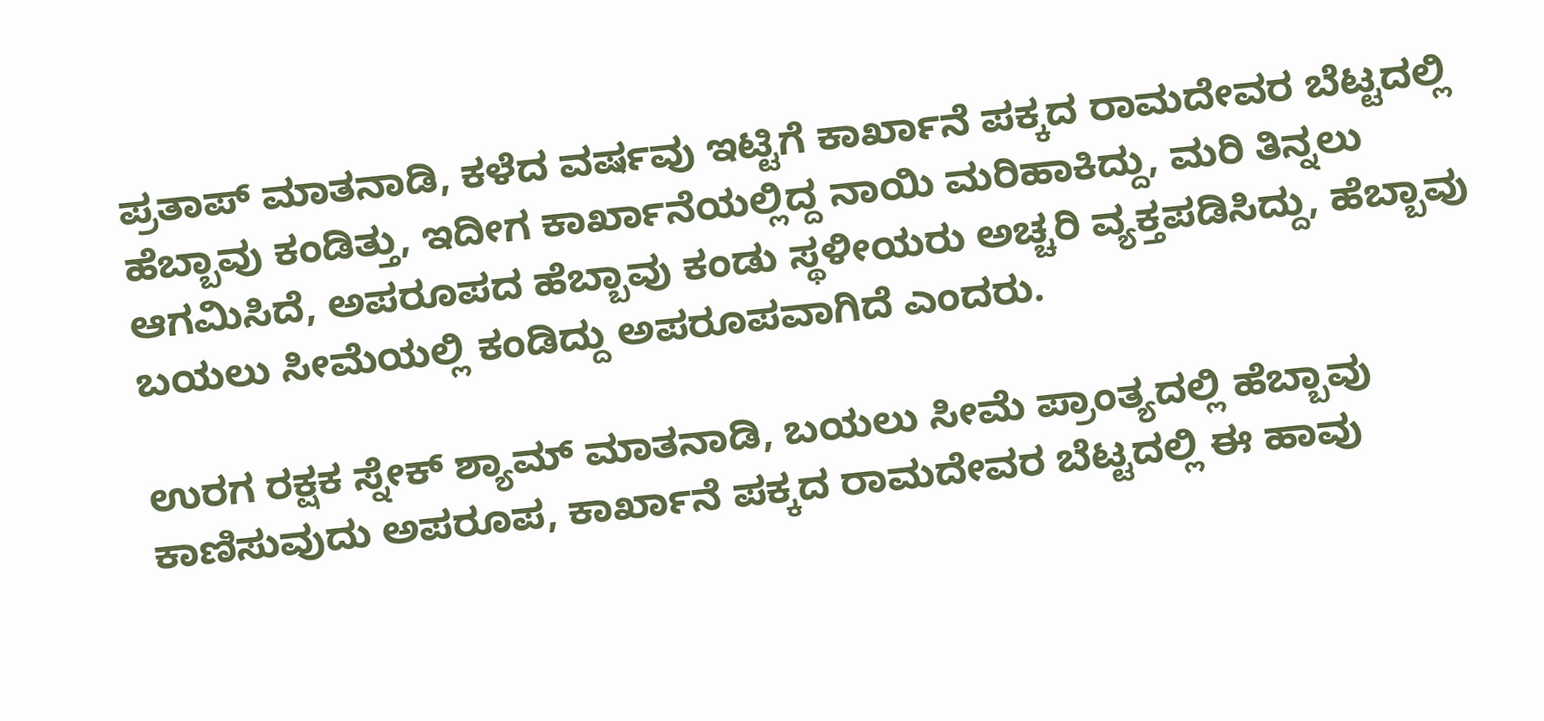ಪ್ರತಾಪ್ ಮಾತನಾಡಿ, ಕಳೆದ ವರ್ಷವು ಇಟ್ಟಿಗೆ ಕಾರ್ಖಾನೆ ಪಕ್ಕದ ರಾಮದೇವರ ಬೆಟ್ಟದಲ್ಲಿ ಹೆಬ್ಬಾವು ಕಂಡಿತ್ತು, ಇದೀಗ ಕಾರ್ಖಾನೆಯಲ್ಲಿದ್ದ ನಾಯಿ ಮರಿಹಾಕಿದ್ದು, ಮರಿ ತಿನ್ನಲು ಆಗಮಿಸಿದೆ, ಅಪರೂಪದ ಹೆಬ್ಬಾವು ಕಂಡು ಸ್ಥಳೀಯರು ಅಚ್ಚರಿ ವ್ಯಕ್ತಪಡಿಸಿದ್ದು, ಹೆಬ್ಬಾವು ಬಯಲು ಸೀಮೆಯಲ್ಲಿ ಕಂಡಿದ್ದು ಅಪರೂಪವಾಗಿದೆ ಎಂದರು.

ಉರಗ ರಕ್ಷಕ ಸ್ನೇಕ್ ಶ್ಯಾಮ್ ಮಾತನಾಡಿ, ಬಯಲು ಸೀಮೆ ಪ್ರಾಂತ್ಯದಲ್ಲಿ ಹೆಬ್ಬಾವು ಕಾಣಿಸುವುದು ಅಪರೂಪ, ಕಾರ್ಖಾನೆ ಪಕ್ಕದ ರಾಮದೇವರ ಬೆಟ್ಟದಲ್ಲಿ ಈ ಹಾವು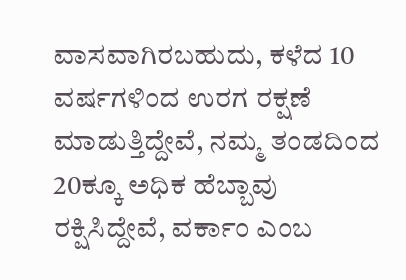ವಾಸವಾಗಿರಬಹುದು, ಕಳೆದ 10 ವರ್ಷಗಳಿಂದ ಉರಗ ರಕ್ಷಣೆ ಮಾಡುತ್ತಿದ್ದೇವೆ, ನಮ್ಮ ತಂಡದಿಂದ 20ಕ್ಕೂ ಅಧಿಕ ಹೆಬ್ಬಾವು ರಕ್ಷಿಸಿದ್ದೇವೆ, ವರ್ಕಾಂ ಎಂಬ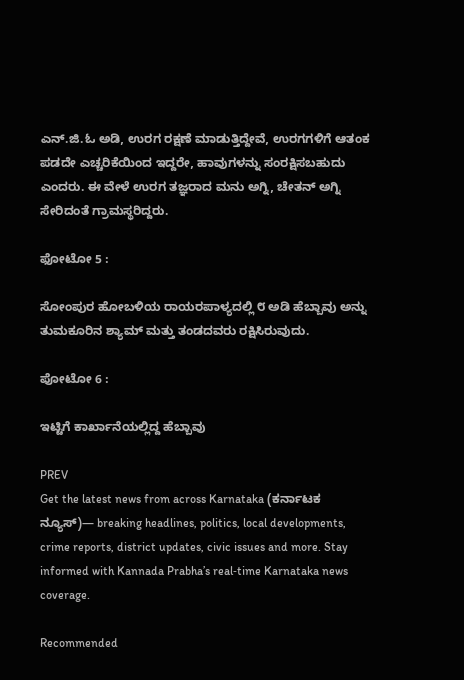ಎನ್.ಜಿ.ಓ ಅಡಿ, ಉರಗ ರಕ್ಷಣೆ ಮಾಡುತ್ತಿದ್ದೇವೆ, ಉರಗಗಳಿಗೆ ಆತಂಕ ಪಡದೇ ಎಚ್ಚರಿಕೆಯಿಂದ ಇದ್ದರೇ, ಹಾವುಗಳನ್ನು ಸಂರಕ್ಷಿಸಬಹುದು ಎಂದರು. ಈ ವೇಳೆ ಉರಗ ತಜ್ಞರಾದ ಮನು ಅಗ್ನಿ, ಚೇತನ್ ಅಗ್ನಿ ಸೇರಿದಂತೆ ಗ್ರಾಮಸ್ಥರಿದ್ದರು.

ಫೋಟೋ 5 :

ಸೋಂಪುರ ಹೋಬಳಿಯ ರಾಯರಪಾಳ್ಯದಲ್ಲಿ ೮ ಅಡಿ ಹೆಬ್ಬಾವು ಅನ್ನು ತುಮಕೂರಿನ ಶ್ಯಾಮ್ ಮತ್ತು ತಂಡದವರು ರಕ್ಷಿಸಿರುವುದು.

ಪೋಟೋ 6 :

ಇಟ್ಟಿಗೆ ಕಾರ್ಖಾನೆಯಲ್ಲಿದ್ದ ಹೆಬ್ಬಾವು

PREV
Get the latest news from across Karnataka (ಕರ್ನಾಟಕ ನ್ಯೂಸ್)— breaking headlines, politics, local developments, crime reports, district updates, civic issues and more. Stay informed with Kannada Prabha’s real‑time Karnataka news coverage.

Recommended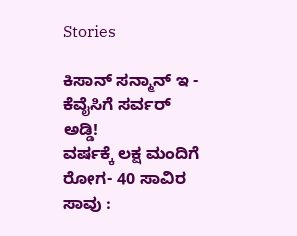Stories

ಕಿಸಾನ್‌ ಸನ್ಮಾನ್‌ ಇ - ಕೆವೈಸಿಗೆ ಸರ್ವರ್‌ ಅಡ್ಡಿ!
ವರ್ಷಕ್ಕೆ ಲಕ್ಷ ಮಂದಿಗೆ ರೋಗ- 40 ಸಾವಿರ ಸಾವು :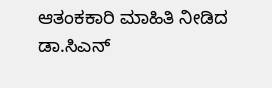ಆತಂಕಕಾರಿ ಮಾಹಿತಿ ನೀಡಿದ ಡಾ.ಸಿಎನ್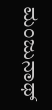ಮಂಜುನಾಥ್